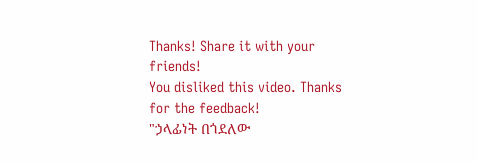Thanks! Share it with your friends!
You disliked this video. Thanks for the feedback!
"ኃላፊነት በጎደለው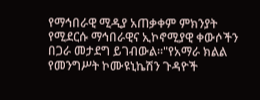የማኅበራዊ ሚዲያ አጠቃቀም ምክንያት የሚደርሱ ማኅበራዊና ኢኮኖሚያዊ ቀውሶችን በጋራ መታደግ ይገብውል።"የአማራ ክልል የመንግሥት ኮሙዩኒኬሽን ጉዳዮች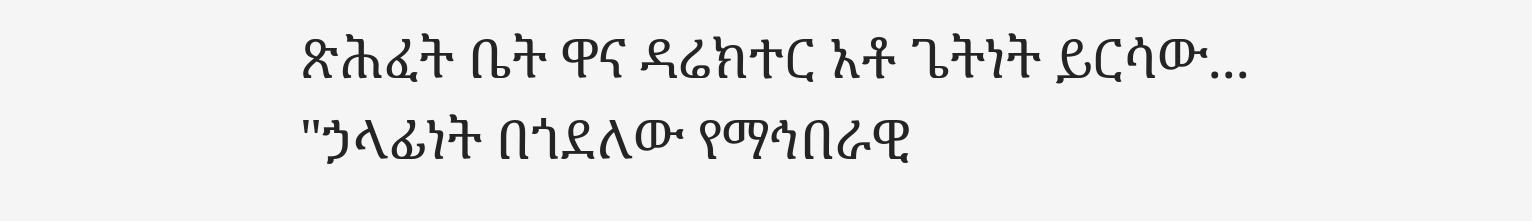ጽሕፈት ቤት ዋና ዳሬክተር አቶ ጌትነት ይርሳው...
"ኃላፊነት በጎደለው የማኅበራዊ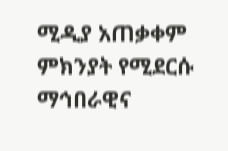ሚዲያ አጠቃቀም ምክንያት የሚደርሱ ማኅበራዊና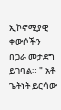ኢኮኖሚያዊ ቀውሶችን በጋራ መታደግ ይገባል። " አቶ ጌትነት ይርሳው